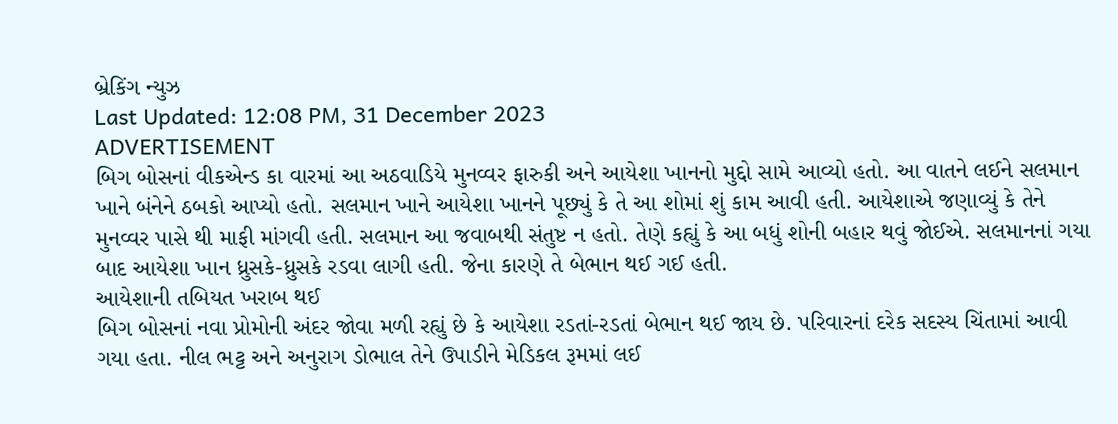બ્રેકિંગ ન્યુઝ
Last Updated: 12:08 PM, 31 December 2023
ADVERTISEMENT
બિગ બોસનાં વીકએન્ડ કા વારમાં આ અઠવાડિયે મુનવ્વર ફારુકી અને આયેશા ખાનનો મુદ્દો સામે આવ્યો હતો. આ વાતને લઈને સલમાન ખાને બંનેને ઠબકો આપ્યો હતો. સલમાન ખાને આયેશા ખાનને પૂછ્યું કે તે આ શોમાં શું કામ આવી હતી. આયેશાએ જણાવ્યું કે તેને મુનવ્વર પાસે થી માફી માંગવી હતી. સલમાન આ જવાબથી સંતુષ્ટ ન હતો. તેણે કહ્યું કે આ બધું શોની બહાર થવું જોઈએ. સલમાનનાં ગયા બાદ આયેશા ખાન ધ્રુસકે-ધ્રુસકે રડવા લાગી હતી. જેના કારણે તે બેભાન થઈ ગઈ હતી.
આયેશાની તબિયત ખરાબ થઈ
બિગ બોસનાં નવા પ્રોમોની અંદર જોવા મળી રહ્યું છે કે આયેશા રડતાં-રડતાં બેભાન થઈ જાય છે. પરિવારનાં દરેક સદસ્ય ચિંતામાં આવી ગયા હતા. નીલ ભટ્ટ અને અનુરાગ ડોભાલ તેને ઉપાડીને મેડિકલ રૂમમાં લઈ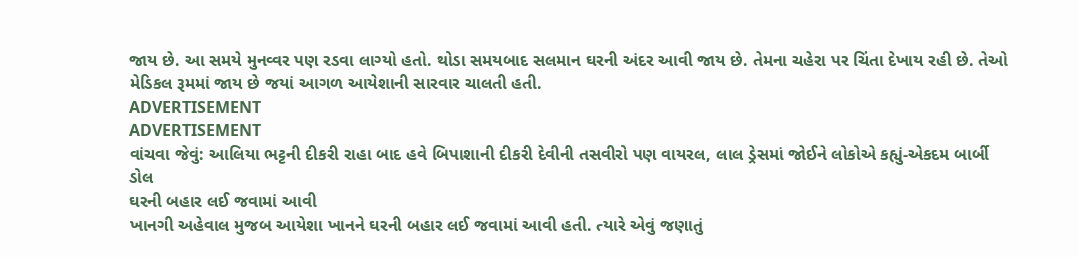જાય છે. આ સમયે મુનવ્વર પણ રડવા લાગ્યો હતો. થોડા સમયબાદ સલમાન ઘરની અંદર આવી જાય છે. તેમના ચહેરા પર ચિંતા દેખાય રહી છે. તેઓ મેડિકલ રૂમમાં જાય છે જયાં આગળ આયેશાની સારવાર ચાલતી હતી.
ADVERTISEMENT
ADVERTISEMENT
વાંચવા જેવું: આલિયા ભટ્ટની દીકરી રાહા બાદ હવે બિપાશાની દીકરી દેવીની તસવીરો પણ વાયરલ, લાલ ડ્રેસમાં જોઈને લોકોએ કહ્યું-એકદમ બાર્બી ડોલ
ઘરની બહાર લઈ જવામાં આવી
ખાનગી અહેવાલ મુજબ આયેશા ખાનને ઘરની બહાર લઈ જવામાં આવી હતી. ત્યારે એવું જણાતું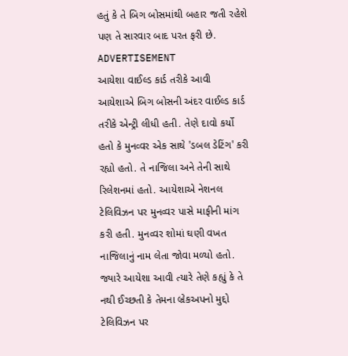હતું કે તે બિગ બોસમાંથી બહાર જતી રહેશે પણ તે સારવાર બાદ પરત ફરી છે.
ADVERTISEMENT
આયેશા વાઈલ્ડ કાર્ડ તરીકે આવી
આયેશાએ બિગ બોસની અંદર વાઈલ્ડ કાર્ડ તરીકે એન્ટ્રી લીધી હતી. તેણે દાવો કર્યો હતો કે મુનવ્વર એક સાથે 'ડબલ ડેટિંગ' કરી રહ્યો હતો. તે નાજિલા અને તેની સાથે રિલેશનમાં હતો. આયેશાએ નેશનલ ટેલિવિઝન પર મુનવ્વર પાસે માફીની માંગ કરી હતી. મુનવ્વર શોમાં ઘણી વખત નાજિલાનું નામ લેતા જોવા મળ્યો હતો. જ્યારે આયેશા આવી ત્યારે તેણે કહ્યું કે તે નથી ઈચ્છતી કે તેમના બ્રેકઅપનો મુદ્દો ટેલિવિઝન પર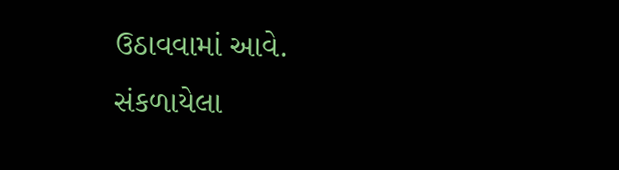ઉઠાવવામાં આવે.
સંકળાયેલા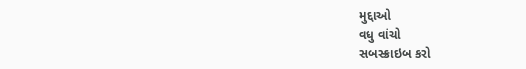મુદ્દાઓ
વધુ વાંચો
સબસ્ક્રાઇબ કરો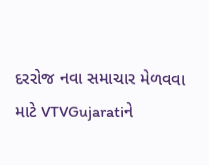દરરોજ નવા સમાચાર મેળવવા માટે VTVGujaratiને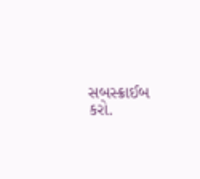સબસ્ક્રાઈબ કરો.